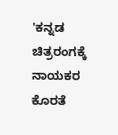'ಕನ್ನಡ ಚಿತ್ರರಂಗಕ್ಕೆ ನಾಯಕರ ಕೊರತೆ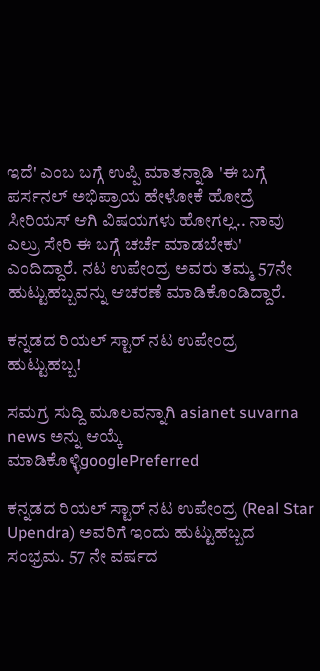ಇದೆ' ಎಂಬ ಬಗ್ಗೆ ಉಪ್ಪಿ ಮಾತನ್ನಾಡಿ 'ಈ ಬಗ್ಗೆ ಪರ್ಸನಲ್ ಅಭಿಪ್ರಾಯ ಹೇಳೋಕೆ ಹೋದ್ರೆ ಸೀರಿಯಸ್ ಆಗಿ ವಿಷಯಗಳು ಹೋಗಲ್ಲ.. ನಾವು ಎಲ್ರು ಸೇರಿ ಈ ಬಗ್ಗೆ ಚರ್ಚೆ ಮಾಡಬೇಕು' ಎಂದಿದ್ದಾರೆ. ನಟ ಉಪೇಂದ್ರ ಅವರು ತಮ್ಮ 57ನೇ ಹುಟ್ಟುಹಬ್ಬವನ್ನು ಆಚರಣೆ ಮಾಡಿಕೊಂಡಿದ್ದಾರೆ.

ಕನ್ನಡದ ರಿಯಲ್ ಸ್ಟಾರ್‌ ನಟ ಉಪೇಂದ್ರ ಹುಟ್ಟುಹಬ್ಬ!

ಸಮಗ್ರ ಸುದ್ದಿ ಮೂಲವನ್ನಾಗಿ asianet suvarna news ಅನ್ನು ಆಯ್ಕೆ ಮಾಡಿಕೊಳ್ಳಿgooglePreferred

ಕನ್ನಡದ ರಿಯಲ್ ಸ್ಟಾರ್‌ ನಟ ಉಪೇಂದ್ರ (Real Star Upendra) ಅವರಿಗೆ ಇಂದು ಹುಟ್ಟುಹಬ್ಬದ ಸಂಭ್ರಮ. 57 ನೇ ವರ್ಷದ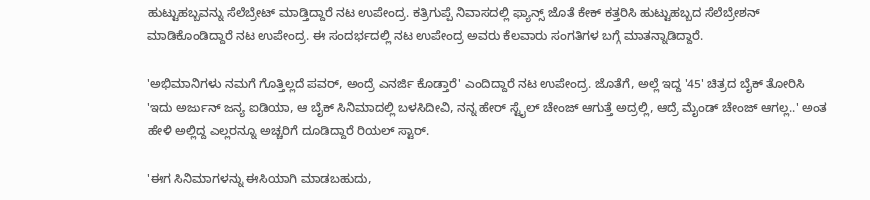ಹುಟ್ಟುಹಬ್ಬವನ್ನು ಸೆಲೆಬ್ರೇಟ್ ಮಾಡ್ತಿದ್ದಾರೆ ನಟ ಉಪೇಂದ್ರ. ಕತ್ರಿಗುಪ್ಪೆ ನಿವಾಸದಲ್ಲಿ ಫ್ಯಾನ್ಸ್ ಜೊತೆ ಕೇಕ್ ಕತ್ತರಿಸಿ ಹುಟ್ಟುಹಬ್ಬದ ಸೆಲೆಬ್ರೇಶನ್ ಮಾಡಿಕೊಂಡಿದ್ದಾರೆ ನಟ ಉಪೇಂದ್ರ. ಈ ಸಂದರ್ಭದಲ್ಲಿ ನಟ ಉಪೇಂದ್ರ ಅವರು ಕೆಲವಾರು ಸಂಗತಿಗಳ ಬಗ್ಗೆ ಮಾತನ್ನಾಡಿದ್ದಾರೆ.

'ಅಭಿಮಾನಿಗಳು ನಮಗೆ ಗೊತ್ತಿಲ್ಲದೆ ಪವರ್, ಅಂದ್ರೆ ಎನರ್ಜಿ ಕೊಡ್ತಾರೆ' ಎಂದಿದ್ದಾರೆ ನಟ ಉಪೇಂದ್ರ. ಜೊತೆಗೆ, ಅಲ್ಲೆ ಇದ್ದ '45' ಚಿತ್ರದ ಬೈಕ್ ತೋರಿಸಿ 'ಇದು ಅರ್ಜುನ್ ಜನ್ಯ ಐಡಿಯಾ, ಆ ಬೈಕ್ ಸಿನಿಮಾದಲ್ಲಿ ಬಳಸಿದೀವಿ, ನನ್ನ ಹೇರ್ ಸ್ಟೈಲ್ ಚೇಂಜ್ ಆಗುತ್ತೆ ಅದ್ರಲ್ಲಿ, ಆದ್ರೆ ಮೈಂಡ್ ಚೇಂಜ್ ಆಗಲ್ಲ..' ಅಂತ ಹೇಳಿ ಅಲ್ಲಿದ್ದ ಎಲ್ಲರನ್ನೂ ಅಚ್ಚರಿಗೆ ದೂಡಿದ್ದಾರೆ ರಿಯಲ್ ಸ್ಟಾರ್.

'ಈಗ ಸಿನಿಮಾಗಳನ್ನು ಈಸಿಯಾಗಿ ಮಾಡಬಹುದು,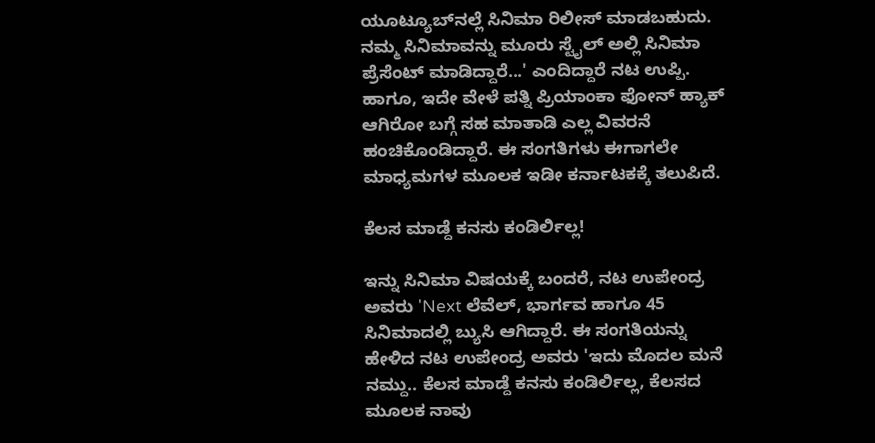ಯೂಟ್ಯೂಬ್‌ನಲ್ಲೆ ಸಿನಿಮಾ ರಿಲೀಸ್ ಮಾಡಬಹುದು. ನಮ್ಮ ಸಿನಿಮಾವನ್ನು ಮೂರು ಸ್ಟೈಲ್ ಅಲ್ಲಿ ಸಿನಿಮಾ ಪ್ರೆಸೆಂಟ್ ಮಾಡಿದ್ದಾರೆ...' ಎಂದಿದ್ದಾರೆ ನಟ ಉಪ್ಪಿ. ಹಾಗೂ, ಇದೇ ವೇಳೆ ಪತ್ನಿ ಪ್ರಿಯಾಂಕಾ ಫೋನ್ ಹ್ಯಾಕ್ ಆಗಿರೋ ಬಗ್ಗೆ ಸಹ ಮಾತಾಡಿ ಎಲ್ಲ ವಿವರನೆ ಹಂಚಿಕೊಂಡಿದ್ದಾರೆ. ಈ ಸಂಗತಿಗಳು ಈಗಾಗಲೇ ಮಾಧ್ಯಮಗಳ ಮೂಲಕ ಇಡೀ ಕರ್ನಾಟಕಕ್ಕೆ ತಲುಪಿದೆ.

ಕೆಲಸ ಮಾಡ್ದೆ ಕನಸು ಕಂಡಿರ್ಲಿಲ್ಲ!

ಇನ್ನು ಸಿನಿಮಾ ವಿಷಯಕ್ಕೆ ಬಂದರೆ, ನಟ ಉಪೇಂದ್ರ ಅವರು 'Next ಲೆವೆಲ್, ಭಾರ್ಗವ ಹಾಗೂ 45 ಸಿನಿಮಾದಲ್ಲಿ ಬ್ಯುಸಿ ಆಗಿದ್ದಾರೆ. ಈ ಸಂಗತಿಯನ್ನು ಹೇಳಿದ ನಟ ಉಪೇಂದ್ರ ಅವರು 'ಇದು ಮೊದಲ ಮನೆ ನಮ್ದು.. ಕೆಲಸ ಮಾಡ್ದೆ ಕನಸು ಕಂಡಿರ್ಲಿಲ್ಲ, ಕೆಲಸದ ಮೂಲಕ ನಾವು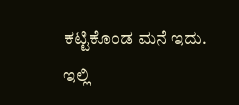ಕಟ್ಟಿಕೊಂಡ ಮನೆ ಇದು. ಇಲ್ಲಿ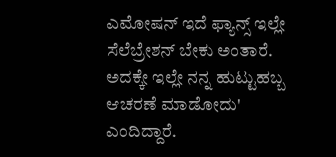ಎಮೋಷನ್ ಇದೆ ಫ್ಯಾನ್ಸ್ ಇಲ್ಲೇ ಸೆಲೆಬ್ರೇಶನ್ ಬೇಕು ಅಂತಾರೆ. ಅದಕ್ಕೇ ಇಲ್ಲೇ ನನ್ನ ಹುಟ್ಟುಹಬ್ಬ ಆಚರಣೆ ಮಾಡೋದು' ಎಂದಿದ್ದಾರೆ.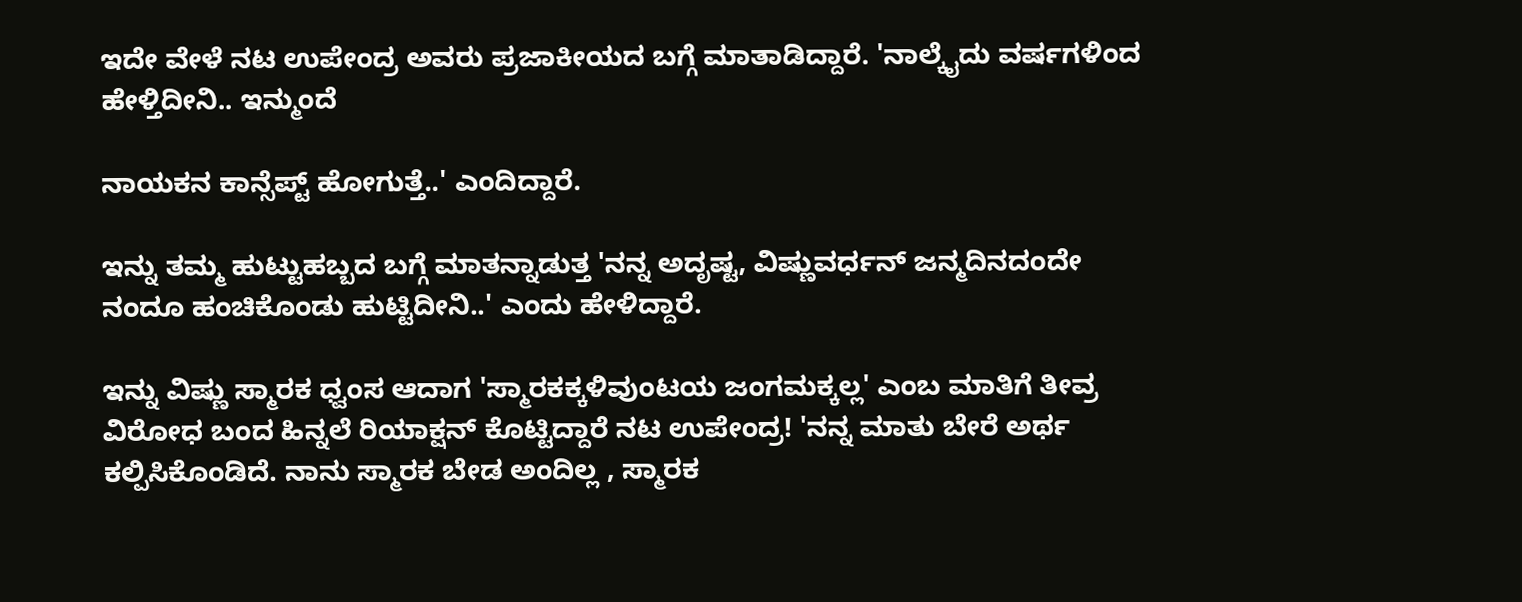ಇದೇ ವೇಳೆ ನಟ ಉಪೇಂದ್ರ ಅವರು ಪ್ರಜಾಕೀಯದ ಬಗ್ಗೆ ಮಾತಾಡಿದ್ದಾರೆ. 'ನಾಲ್ಕೈದು ವರ್ಷಗಳಿಂದ ಹೇಳ್ತಿದೀನಿ.. ಇನ್ಮುಂದೆ

ನಾಯಕನ ಕಾನ್ಸೆಪ್ಟ್ ಹೋಗುತ್ತೆ..' ಎಂದಿದ್ದಾರೆ.

ಇನ್ನು ತಮ್ಮ ಹುಟ್ಟುಹಬ್ಬದ ಬಗ್ಗೆ ಮಾತನ್ನಾಡುತ್ತ 'ನನ್ನ ಅದೃಷ್ಟ, ವಿಷ್ಣುವರ್ಧನ್ ಜನ್ಮದಿನದಂದೇ ನಂದೂ ಹಂಚಿಕೊಂಡು ಹುಟ್ಟಿದೀನಿ..' ಎಂದು ಹೇಳಿದ್ದಾರೆ.

ಇನ್ನು ವಿಷ್ಣು ಸ್ಮಾರಕ ಧ್ವಂಸ ಆದಾಗ 'ಸ್ಮಾರಕಕ್ಕಳಿವುಂಟಯ ಜಂಗಮಕ್ಕಲ್ಲ' ಎಂಬ ಮಾತಿಗೆ ತೀವ್ರ ವಿರೋಧ ಬಂದ ಹಿನ್ನಲೆ ರಿಯಾಕ್ಷನ್ ಕೊಟ್ಟಿದ್ದಾರೆ ನಟ ಉಪೇಂದ್ರ! 'ನನ್ನ ಮಾತು ಬೇರೆ ಅರ್ಥ ಕಲ್ಪಿಸಿಕೊಂಡಿದೆ. ನಾನು ಸ್ಮಾರಕ ಬೇಡ ಅಂದಿಲ್ಲ , ಸ್ಮಾರಕ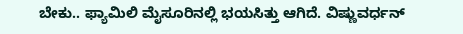ಬೇಕು.. ಫ್ಯಾಮಿಲಿ ಮೈಸೂರಿನಲ್ಲಿ ಭಯಸಿತ್ತು ಆಗಿದೆ. ವಿಷ್ಣುವರ್ಧನ್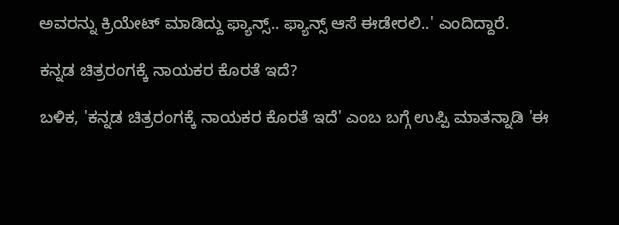ಅವರನ್ನು ಕ್ರಿಯೇಟ್ ಮಾಡಿದ್ದು ಫ್ಯಾನ್ಸ್.. ಫ್ಯಾನ್ಸ್ ಆಸೆ ಈಡೇರಲಿ..' ಎಂದಿದ್ದಾರೆ.

ಕನ್ನಡ ಚಿತ್ರರಂಗಕ್ಕೆ ನಾಯಕರ ಕೊರತೆ ಇದೆ?

ಬಳಿಕ, 'ಕನ್ನಡ ಚಿತ್ರರಂಗಕ್ಕೆ ನಾಯಕರ ಕೊರತೆ ಇದೆ' ಎಂಬ ಬಗ್ಗೆ ಉಪ್ಪಿ ಮಾತನ್ನಾಡಿ 'ಈ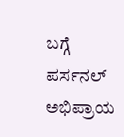ಬಗ್ಗೆ ಪರ್ಸನಲ್ ಅಭಿಪ್ರಾಯ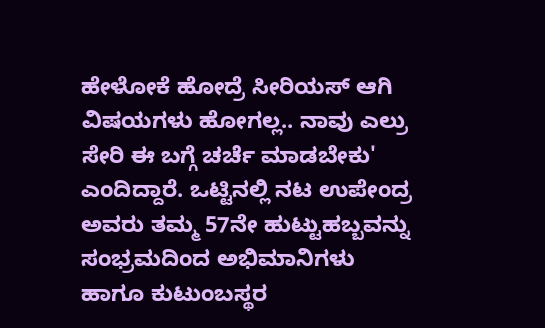ಹೇಳೋಕೆ ಹೋದ್ರೆ ಸೀರಿಯಸ್ ಆಗಿ ವಿಷಯಗಳು ಹೋಗಲ್ಲ.. ನಾವು ಎಲ್ರು ಸೇರಿ ಈ ಬಗ್ಗೆ ಚರ್ಚೆ ಮಾಡಬೇಕು' ಎಂದಿದ್ದಾರೆ. ಒಟ್ಟಿನಲ್ಲಿ ನಟ ಉಪೇಂದ್ರ ಅವರು ತಮ್ಮ 57ನೇ ಹುಟ್ಟುಹಬ್ಬವನ್ನು ಸಂಭ್ರಮದಿಂದ ಅಭಿಮಾನಿಗಳು ಹಾಗೂ ಕುಟುಂಬಸ್ಥರ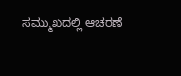ಸಮ್ಮುಖದಲ್ಲಿ ಆಚರಣೆ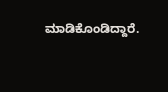ಮಾಡಿಕೊಂಡಿದ್ದಾರೆ.